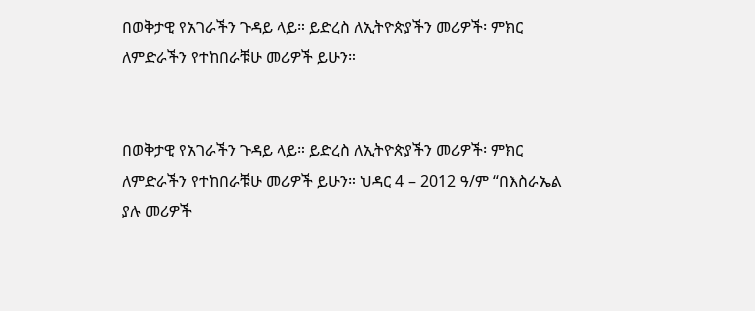በወቅታዊ የአገራችን ጉዳይ ላይ። ይድረስ ለኢትዮጵያችን መሪዎች፡ ምክር ለምድራችን የተከበራቹሁ መሪዎች ይሁን።


በወቅታዊ የአገራችን ጉዳይ ላይ። ይድረስ ለኢትዮጵያችን መሪዎች፡ ምክር ለምድራችን የተከበራቹሁ መሪዎች ይሁን። ህዳር 4 – 2012 ዓ/ም “በእስራኤል ያሉ መሪዎች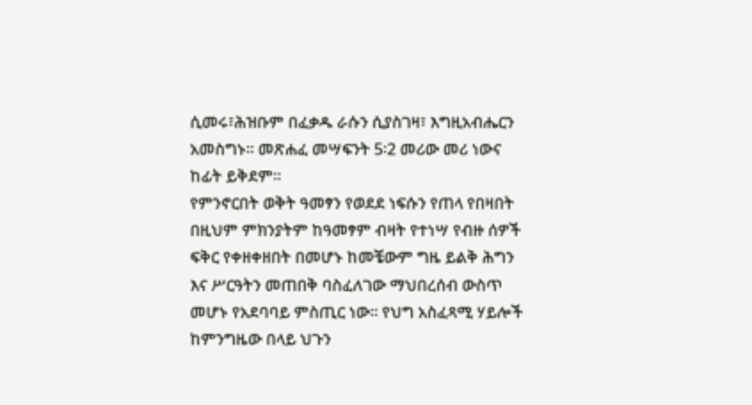ሲመሩ፣ሕዝቡም በፈቃዱ ራሱን ሲያስገዛ፣ እግዚአብሔርን አመስግኑ። መጽሐፈ መሣፍንት 5፡2 መሪው መሪ ነውና ከፊት ይቅደም።
የምንኖርበት ወቅት ዓመፃን የወደደ ነፍሱን የጠላ የበዛበት በዚህም ምክንያትም ከዓመፃም ብዛት የተነሣ የብዙ ሰዎች ፍቅር የቀዘቀዘበት በመሆኑ ከመቼውም ግዜ ይልቅ ሕግን እና ሥርዓትን መጠበቅ ባስፈለገው ማህበረሰብ ውስጥ መሆኑ የአደባባይ ምስጢር ነው፡፡ የህግ አስፈጻሚ ሃይሎች ከምንግዜው በላይ ህጉን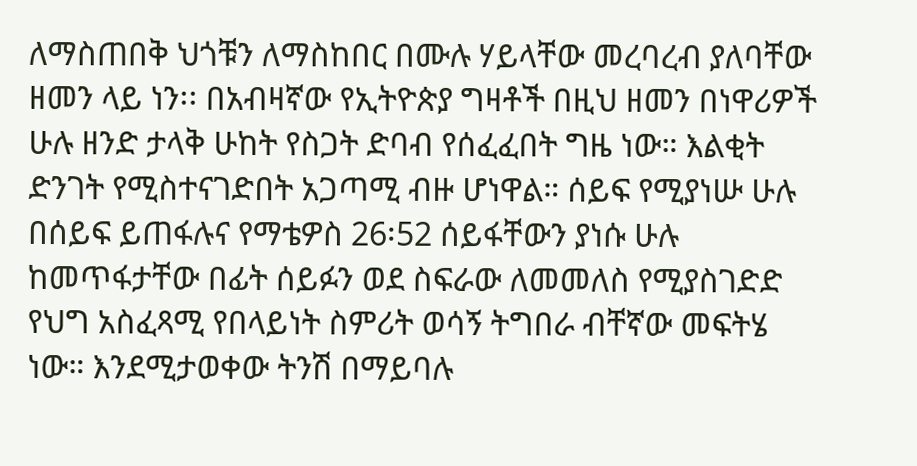ለማስጠበቅ ህጎቹን ለማስከበር በሙሉ ሃይላቸው መረባረብ ያለባቸው ዘመን ላይ ነን፡፡ በአብዛኛው የኢትዮጵያ ግዛቶች በዚህ ዘመን በነዋሪዎች ሁሉ ዘንድ ታላቅ ሁከት የስጋት ድባብ የሰፈፈበት ግዜ ነው። እልቂት ድንገት የሚስተናገድበት አጋጣሚ ብዙ ሆነዋል። ሰይፍ የሚያነሡ ሁሉ በሰይፍ ይጠፋሉና የማቴዎስ 26፡52 ሰይፋቸውን ያነሱ ሁሉ ከመጥፋታቸው በፊት ሰይፉን ወደ ስፍራው ለመመለስ የሚያስገድድ የህግ አስፈጻሚ የበላይነት ስምሪት ወሳኝ ትግበራ ብቸኛው መፍትሄ ነው። እንደሚታወቀው ትንሽ በማይባሉ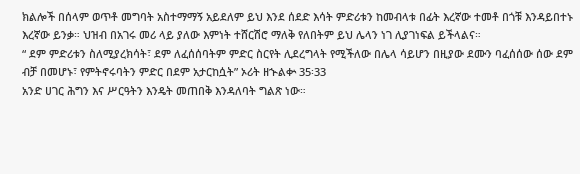ክልሎች በሰላም ወጥቶ መግባት አስተማማኝ አይደለም ይህ እንደ ሰደድ እሳት ምድሪቱን ከመብላቱ በፊት እረኛው ተመቶ በጎቹ እንዳይበተኑ እረኛው ይንቃ። ህዝብ በአገሩ መሪ ላይ ያለው እምነት ተሸርሽሮ ማለቅ የለበትም ይህ ሌላን ነገ ሊያገነፍል ይችላልና።
“ ደም ምድሪቱን ስለሚያረክሳት፣ ደም ለፈሰሰባትም ምድር ስርየት ሊደረግላት የሚችለው በሌላ ሳይሆን በዚያው ደሙን ባፈሰሰው ሰው ደም ብቻ በመሆኑ፣ የምትኖሩባትን ምድር በደም አታርከሷት” ኦሪት ዘኍልቍ 35፡33
አንድ ሀገር ሕግን እና ሥርዓትን እንዴት መጠበቅ እንዳለባት ግልጽ ነው።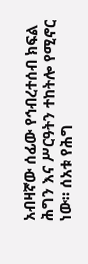አብዛኛው ሰፊው የኅብረተሰብ ክፍል ሕግን እና ሥርዓትን ተከትሎ የሚኖር ነው። ሰአቱ የሕግ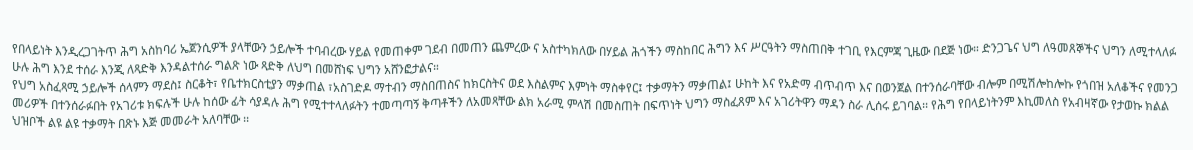የበላይነት እንዲረጋገትጥ ሕግ አስከባሪ ኤጀንሲዎች ያላቸውን ኃይሎች ተባብረው ሃይል የመጠቀም ገደብ በመጠን ጨምረው ና አስተካክለው በሃይል ሕጎችን ማስከበር ሕግን እና ሥርዓትን ማስጠበቅ ተገቢ የእርምጃ ጊዜው በደጅ ነው። ድንጋጌና ህግ ለዓመጸኞችና ህግን ለሚተላለፉ ሁሉ ሕግ እንደ ተሰራ እንጂ ለጻድቅ እንዳልተሰራ ግልጽ ነው ጻድቅ ለህግ በመሸነፍ ህግን አሸንፎታልና።
የህግ አስፈጻሚ ኃይሎች ሰላምን ማደስ፤ ስርቆት፣ የቤተክርስቲያን ማቃጠል ፣አስገድዶ ማተብን ማስበጠስና ከክርስትና ወደ እስልምና እምነት ማስቀየር፤ ተቃማትን ማቃጠል፤ ሁከት እና የአድማ ብጥብጥ እና በወንጀል በተንሰራባቸው ብሎም በሚሽሎከሎኩ የጎበዝ አለቆችና የመንጋ መሪዎች በተንሰራፉበት የአገሪቱ ክፍሉች ሁሉ ከሰው ፊት ሳያዳሉ ሕግ የሚተተላለፉትን ተመጣጣኝ ቅጣቶችን ለአመጻቸው ልክ አራሚ ምላሽ በመስጠት በፍጥነት ህግን ማስፈጸም እና አገሪትዋን ማዳን ስራ ሊሰሩ ይገባል፡፡ የሕግ የበላይነትንም እኪመለስ የአብዛኛው የታወኩ ክልል ህዝቦች ልዩ ልዩ ተቃማት በጽኑ እጅ መመራት አለባቸው ፡፡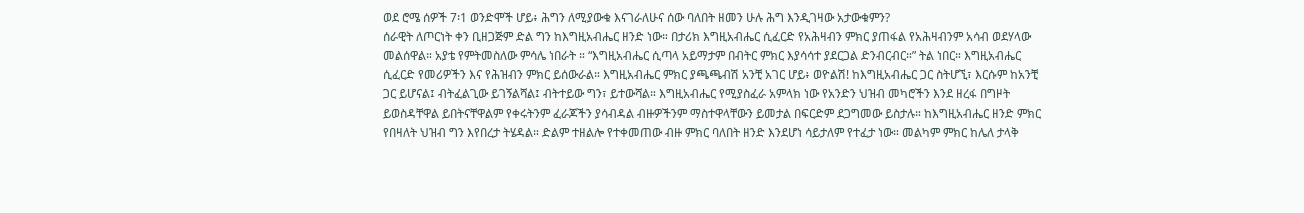ወደ ሮሜ ሰዎች 7፡1 ወንድሞች ሆይ፥ ሕግን ለሚያውቁ እናገራለሁና ሰው ባለበት ዘመን ሁሉ ሕግ እንዲገዛው አታውቁምን?
ሰራዊት ለጦርነት ቀን ቢዘጋጅም ድል ግን ከእግዚአብሔር ዘንድ ነው። በታሪክ እግዚአብሔር ሲፈርድ የአሕዛብን ምክር ያጠፋል የአሕዛብንም አሳብ ወደሃላው መልሰዋል። አያቴ የምትመስለው ምሳሌ ነበራት ። “እግዚአብሔር ሲጣላ አይማታም በብትር ምክር እያሳሳተ ያደርጋል ድንብርብር።” ትል ነበር። እግዚአብሔር ሲፈርድ የመሪዎችን እና የሕዝብን ምክር ይሰውራል። እግዚአብሔር ምክር ያጫጫብሽ አንቺ አገር ሆይ፥ ወዮልሽ! ከእግዚአብሔር ጋር ስትሆኚ፣ እርሱም ከአንቺ ጋር ይሆናል፤ ብትፈልጊው ይገኝልሻል፤ ብትተይው ግን፣ ይተውሻል። እግዚአብሔር የሚያስፈራ አምላክ ነው የአንድን ህዝብ መካሮችን እንደ ዘረፋ በግዞት ይወስዳቸዋል ይበትናቸዋልም የቀሩትንም ፈራጆችን ያሳብዳል ብዙዎችንም ማስተዋላቸውን ይመታል በፍርድም ደጋግመው ይስታሉ። ከእግዚአብሔር ዘንድ ምክር የበዛለት ህዝብ ግን እየበረታ ትሄዳል። ድልም ተዘልሎ የተቀመጠው ብዙ ምክር ባለበት ዘንድ እንደሆነ ሳይታለም የተፈታ ነው። መልካም ምክር ከሌለ ታላቅ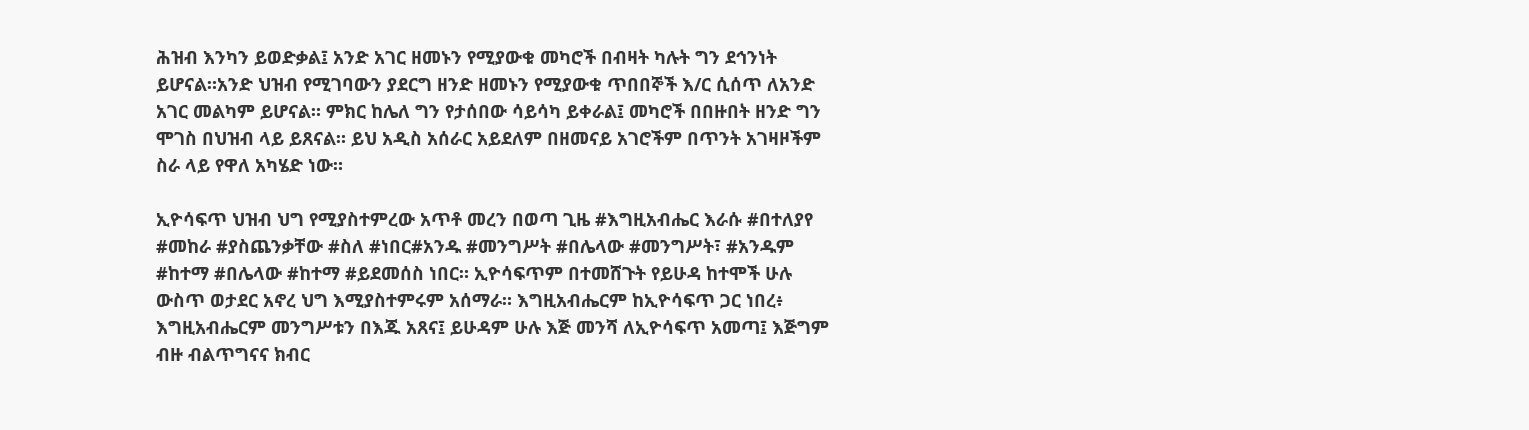ሕዝብ እንካን ይወድቃል፤ አንድ አገር ዘመኑን የሚያውቁ መካሮች በብዛት ካሉት ግን ደኅንነት ይሆናል።አንድ ህዝብ የሚገባውን ያደርግ ዘንድ ዘመኑን የሚያውቁ ጥበበኞች እ/ር ሲሰጥ ለአንድ አገር መልካም ይሆናል። ምክር ከሌለ ግን የታሰበው ሳይሳካ ይቀራል፤ መካሮች በበዙበት ዘንድ ግን ሞገስ በህዝብ ላይ ይጸናል። ይህ አዲስ አሰራር አይደለም በዘመናይ አገሮችም በጥንት አገዛዞችም ስራ ላይ የዋለ አካሄድ ነው።

ኢዮሳፍጥ ህዝብ ህግ የሚያስተምረው አጥቶ መረን በወጣ ጊዜ #እግዚአብሔር እራሱ #በተለያየ #መከራ #ያስጨንቃቸው #ስለ #ነበር#አንዱ #መንግሥት #በሌላው #መንግሥት፣ #አንዱም #ከተማ #በሌላው #ከተማ #ይደመሰስ ነበር። ኢዮሳፍጥም በተመሸጉት የይሁዳ ከተሞች ሁሉ ውስጥ ወታደር አኖረ ህግ እሚያስተምሩም አሰማራ። እግዚአብሔርም ከኢዮሳፍጥ ጋር ነበረ፥ እግዚአብሔርም መንግሥቱን በእጁ አጸና፤ ይሁዳም ሁሉ እጅ መንሻ ለኢዮሳፍጥ አመጣ፤ እጅግም ብዙ ብልጥግናና ክብር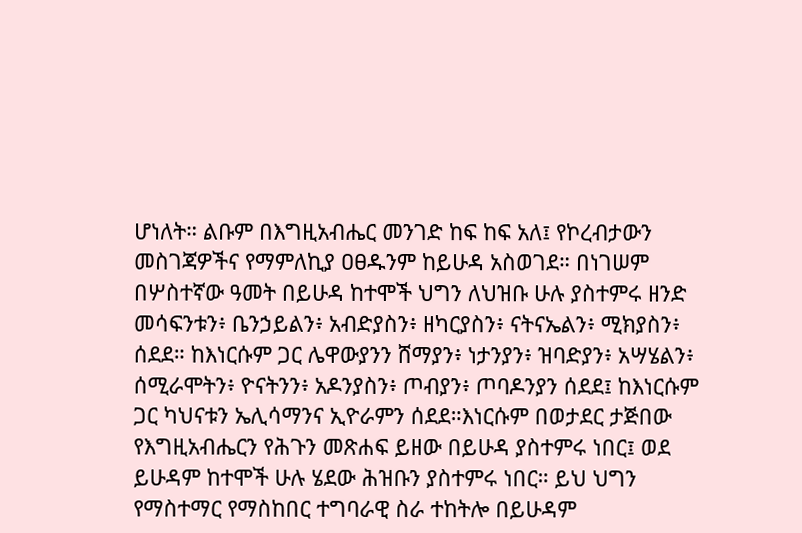ሆነለት። ልቡም በእግዚአብሔር መንገድ ከፍ ከፍ አለ፤ የኮረብታውን መስገጃዎችና የማምለኪያ ዐፀዱንም ከይሁዳ አስወገደ። በነገሠም በሦስተኛው ዓመት በይሁዳ ከተሞች ህግን ለህዝቡ ሁሉ ያስተምሩ ዘንድ መሳፍንቱን፥ ቤንኃይልን፥ አብድያስን፥ ዘካርያስን፥ ናትናኤልን፥ ሚክያስን፥ ሰደደ። ከእነርሱም ጋር ሌዋውያንን ሸማያን፥ ነታንያን፥ ዝባድያን፥ አሣሄልን፥ ሰሚራሞትን፥ ዮናትንን፥ አዶንያስን፥ ጦብያን፥ ጦባዶንያን ሰደደ፤ ከእነርሱም ጋር ካህናቱን ኤሊሳማንና ኢዮራምን ሰደደ።እነርሱም በወታደር ታጅበው የእግዚአብሔርን የሕጉን መጽሐፍ ይዘው በይሁዳ ያስተምሩ ነበር፤ ወደ ይሁዳም ከተሞች ሁሉ ሄደው ሕዝቡን ያስተምሩ ነበር። ይህ ህግን የማስተማር የማስከበር ተግባራዊ ስራ ተከትሎ በይሁዳም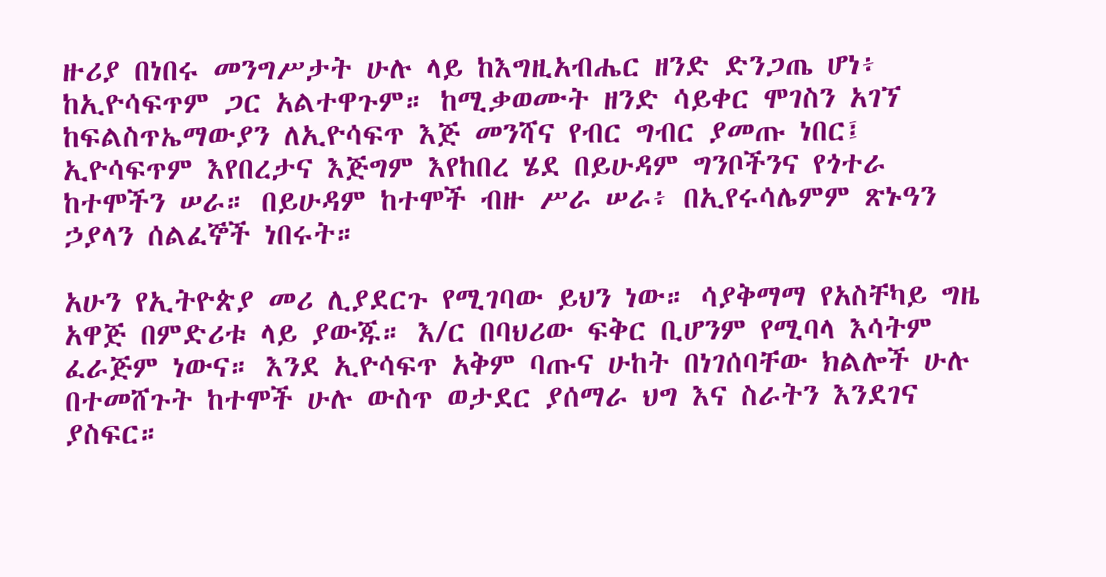ዙሪያ በነበሩ መንግሥታት ሁሉ ላይ ከእግዚአብሔር ዘንድ ድንጋጤ ሆነ፥ ከኢዮሳፍጥም ጋር አልተዋጉም። ከሚቃወሙት ዘንድ ሳይቀር ሞገስን አገኘ ከፍልስጥኤማውያን ለኢዮሳፍጥ እጅ መንሻና የብር ግብር ያመጡ ነበር፤ ኢዮሳፍጥም እየበረታና እጅግም እየከበረ ሄደ በይሁዳም ግንቦችንና የጎተራ ከተሞችን ሠራ። በይሁዳም ከተሞች ብዙ ሥራ ሠራ፥ በኢየሩሳሌምም ጽኑዓን ኃያላን ሰልፈኞች ነበሩት።

አሁን የኢትዮጵያ መሪ ሊያደርጉ የሚገባው ይህን ነው። ሳያቅማማ የአስቸካይ ግዜ አዋጅ በምድሪቱ ላይ ያውጁ። እ/ር በባህሪው ፍቅር ቢሆንም የሚባላ እሳትም ፈራጅም ነውና። እንደ ኢዮሳፍጥ አቅም ባጡና ሁከት በነገሰባቸው ክልሎች ሁሉ በተመሸጉት ከተሞች ሁሉ ውስጥ ወታደር ያሰማራ ህግ እና ስራትን እንደገና ያስፍር።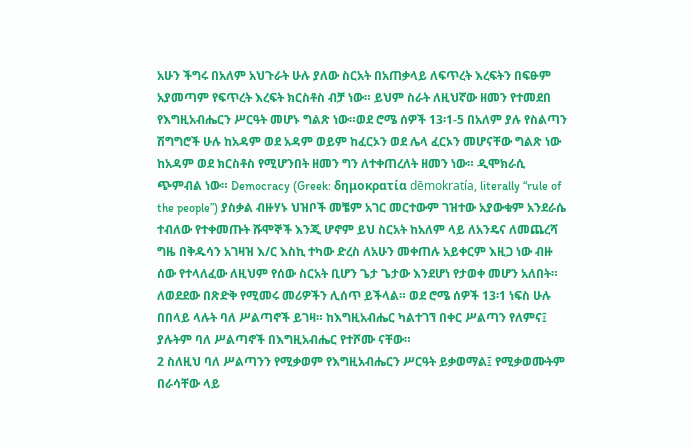አሁን ችግሩ በአለም አህጉራት ሁሉ ያለው ስርአት በአጠቃላይ ለፍጥረት እረፍትን በፍፁም አያመጣም የፍጥረት እረፍት ክርስቶስ ብቻ ነው። ይህም ስራት ለዚህኛው ዘመን የተመደበ የእግዚአብሔርን ሥርዓት መሆኑ ግልጽ ነው።ወደ ሮሜ ሰዎች 13፡1-5 በአለም ያሉ የስልጣን ሽግግሮች ሁሉ ከአዳም ወደ አዳም ወይም ከፈርኦን ወደ ሌላ ፈርኦን መሆናቸው ግልጽ ነው ከአዳም ወደ ክርስቶስ የሚሆንበት ዘመን ግን ለተቀጠረለት ዘመን ነው። ዲሞክራሲ ጭምብል ነው። Democracy (Greek: δημοκρατία dēmokratía, literally “rule of the people”) ያስቃል ብዙሃኑ ህዝቦች መቼም አገር መርተውም ገዝተው አያውቁም አንደራሴ ተብለው የተቀመጡት ሹሞኞች እንጂ ሆኖም ይህ ስርአት ከአለም ላይ ለአንዴና ለመጨረሻ ግዜ በቅዱሳን አገዛዝ እ/ር እስኪ ተካው ድረስ ለአሁን መቀጠሉ አይቀርም እዚጋ ነው ብዙ ሰው የተላለፈው ለዚህም የሰው ስርአት ቢሆን ጌታ ጌታው እንደሆነ የታወቀ መሆን አለበት። ለወደደው በጽድቅ የሚመሩ መሪዎችን ሊሰጥ ይችላል። ወደ ሮሜ ሰዎች 13፡1 ነፍስ ሁሉ በበላይ ላሉት ባለ ሥልጣኖች ይገዛ። ከእግዚአብሔር ካልተገኘ በቀር ሥልጣን የለምና፤ ያሉትም ባለ ሥልጣኖች በእግዚአብሔር የተሾሙ ናቸው።
2 ስለዚህ ባለ ሥልጣንን የሚቃወም የእግዚአብሔርን ሥርዓት ይቃወማል፤ የሚቃወሙትም በራሳቸው ላይ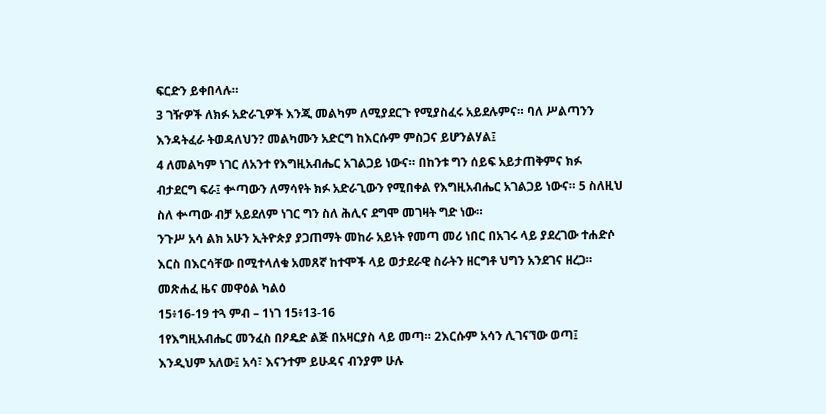ፍርድን ይቀበላሉ።
3 ገዥዎች ለክፉ አድራጊዎች እንጂ መልካም ለሚያደርጉ የሚያስፈሩ አይደሉምና። ባለ ሥልጣንን እንዳትፈራ ትወዳለህን? መልካሙን አድርግ ከእርሱም ምስጋና ይሆንልሃል፤
4 ለመልካም ነገር ለአንተ የእግዚአብሔር አገልጋይ ነውና። በከንቱ ግን ሰይፍ አይታጠቅምና ክፉ ብታደርግ ፍራ፤ ቍጣውን ለማሳየት ክፉ አድራጊውን የሚበቀል የእግዚአብሔር አገልጋይ ነውና። 5 ስለዚህ ስለ ቍጣው ብቻ አይደለም ነገር ግን ስለ ሕሊና ደግሞ መገዛት ግድ ነው።
ንጉሥ አሳ ልክ አሁን ኢትዮጵያ ያጋጠማት መከራ አይነት የመጣ መሪ ነበር በአገሩ ላይ ያደረገው ተሐድሶ እርስ በእርሳቸው በሚተላለቁ አመጸኛ ከተሞች ላይ ወታደራዊ ስራትን ዘርግቶ ህግን አንደገና ዘረጋ። መጽሐፈ ዜና መዋዕል ካልዕ
15፥16-19 ተጓ ምብ – 1ነገ 15፥13-16
1የእግዚአብሔር መንፈስ በዖዴድ ልጅ በአዛርያስ ላይ መጣ። 2እርሱም አሳን ሊገናኘው ወጣ፤ እንዲህም አለው፤ አሳ፣ እናንተም ይሁዳና ብንያም ሁሉ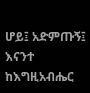ሆይ፤ አድምጡኝ፤ እናንተ ከእግዚአብሔር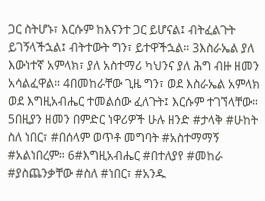ጋር ስትሆኑ፣ እርሱም ከእናንተ ጋር ይሆናል፤ ብትፈልጉት ይገኝላችኋል፤ ብትተውት ግን፣ ይተዋችኋል። 3እስራኤል ያለ እውነተኛ አምላክ፣ ያለ አስተማሪ ካህንና ያለ ሕግ ብዙ ዘመን አሳልፈዋል። 4በመከራቸው ጊዜ ግን፣ ወደ እስራኤል አምላክ ወደ እግዚአብሔር ተመልሰው ፈለጉት፤ እርሱም ተገኘላቸው። 5በዚያን ዘመን በምድር ነዋሪዎች ሁሉ ዘንድ #ታላቅ #ሁከት ስለ ነበር፣ #በሰላም ወጥቶ መግባት #አስተማማኝ #አልነበረም። 6#እግዚአብሔር #በተለያየ #መከራ #ያስጨንቃቸው #ስለ #ነበር፣ #አንዱ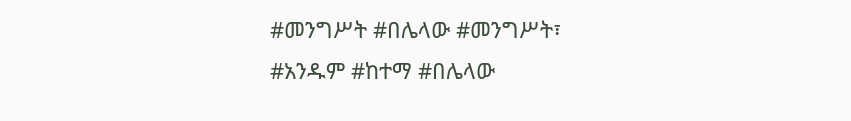#መንግሥት #በሌላው #መንግሥት፣ #አንዱም #ከተማ #በሌላው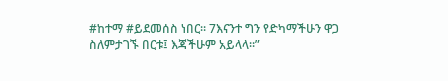#ከተማ #ይደመሰስ ነበር። 7እናንተ ግን የድካማችሁን ዋጋ ስለምታገኙ በርቱ፤ እጃችሁም አይላላ።”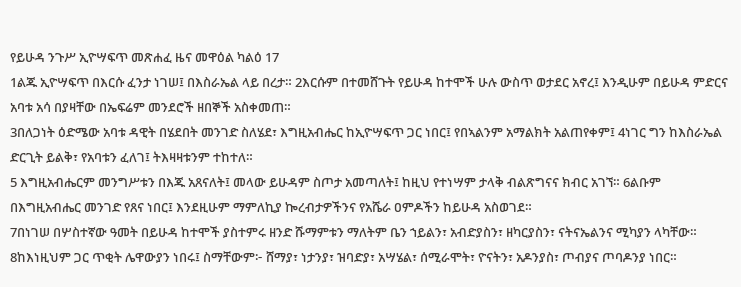የይሁዳ ንጉሥ ኢዮሣፍጥ መጽሐፈ ዜና መዋዕል ካልዕ 17
1ልጁ ኢዮሣፍጥ በእርሱ ፈንታ ነገሠ፤ በእስራኤል ላይ በረታ። 2እርሱም በተመሸጉት የይሁዳ ከተሞች ሁሉ ውስጥ ወታደር አኖረ፤ እንዲሁም በይሁዳ ምድርና አባቱ አሳ በያዛቸው በኤፍሬም መንደሮች ዘበኞች አስቀመጠ።
3በለጋነት ዕድሜው አባቱ ዳዊት በሄደበት መንገድ ስለሄደ፣ እግዚአብሔር ከኢዮሣፍጥ ጋር ነበር፤ የበኣልንም አማልክት አልጠየቀም፤ 4ነገር ግን ከእስራኤል ድርጊት ይልቅ፣ የአባቱን ፈለገ፤ ትእዛዛቱንም ተከተለ።
5 እግዚአብሔርም መንግሥቱን በእጁ አጸናለት፤ መላው ይሁዳም ስጦታ አመጣለት፤ ከዚህ የተነሣም ታላቅ ብልጽግናና ክብር አገኘ። 6ልቡም በእግዚአብሔር መንገድ የጸና ነበር፤ እንደዚሁም ማምለኪያ ኰረብታዎችንና የአሼራ ዐምዶችን ከይሁዳ አስወገደ።
7በነገሠ በሦስተኛው ዓመት በይሁዳ ከተሞች ያስተምሩ ዘንድ ሹማምቱን ማለትም ቤን ኀይልን፣ አብድያስን፣ ዘካርያስን፣ ናትናኤልንና ሚካያን ላካቸው። 8ከእነዚህም ጋር ጥቂት ሌዋውያን ነበሩ፤ ስማቸውም፦ ሸማያ፣ ነታንያ፣ ዝባድያ፣ አሣሄል፣ ሰሚራሞት፣ ዮናትን፣ አዶንያስ፣ ጦብያና ጦባዶንያ ነበር።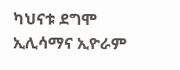ካህናቱ ደግሞ ኢሊሳማና ኢዮራም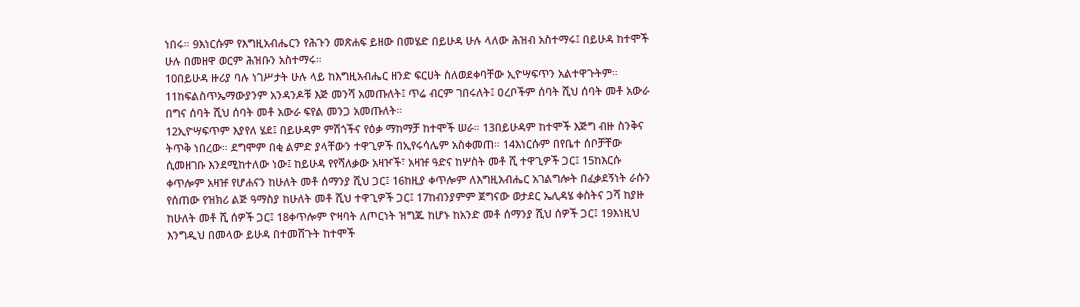ነበሩ። 9እነርሱም የእግዚአብሔርን የሕጉን መጽሐፍ ይዘው በመሄድ በይሁዳ ሁሉ ላለው ሕዝብ አስተማሩ፤ በይሁዳ ከተሞች ሁሉ በመዘዋ ወርም ሕዝቡን አስተማሩ።
10በይሁዳ ዙሪያ ባሉ ነገሥታት ሁሉ ላይ ከእግዚአብሔር ዘንድ ፍርሀት ስለወደቀባቸው ኢዮሣፍጥን አልተዋጉትም። 11ከፍልስጥኤማውያንም አንዳንዶቹ እጅ መንሻ አመጡለት፤ ጥሬ ብርም ገበሩለት፤ ዐረቦችም ሰባት ሺህ ሰባት መቶ አውራ በግና ሰባት ሺህ ሰባት መቶ አውራ ፍየል መንጋ አመጡለት።
12ኢዮሣፍጥም እያየለ ሄደ፤ በይሁዳም ምሽጎችና የዕቃ ማከማቻ ከተሞች ሠራ። 13በይሁዳም ከተሞች እጅግ ብዙ ስንቅና ትጥቅ ነበረው። ደግሞም በቂ ልምድ ያላቸውን ተዋጊዎች በኢየሩሳሌም አስቀመጠ። 14እነርሱም በየቤተ ሰቦቻቸው ሲመዘገቡ እንደሚከተለው ነው፤ ከይሁዳ የየሻለቃው አዛዦች፣ አዛዡ ዓድና ከሦስት መቶ ሺ ተዋጊዎች ጋር፤ 15ከእርሱ ቀጥሎም አዛዡ የሆሐናን ከሁለት መቶ ሰማንያ ሺህ ጋር፤ 16ከዚያ ቀጥሎም ለእግዚአብሔር አገልግሎት በፈቃደኝነት ራሱን የሰጠው የዝክሪ ልጅ ዓማስያ ከሁለት መቶ ሺህ ተዋጊዎች ጋር፤ 17ከብንያምም ጀግናው ወታደር ኤሊዳሄ ቀስትና ጋሻ ከያዙ ከሁለት መቶ ሺ ሰዎች ጋር፤ 18ቀጥሎም ዮዛባት ለጦርነት ዝግጁ ከሆኑ ከአንድ መቶ ሰማንያ ሺህ ሰዎች ጋር፤ 19እነዚህ እንግዲህ በመላው ይሁዳ በተመሸጉት ከተሞች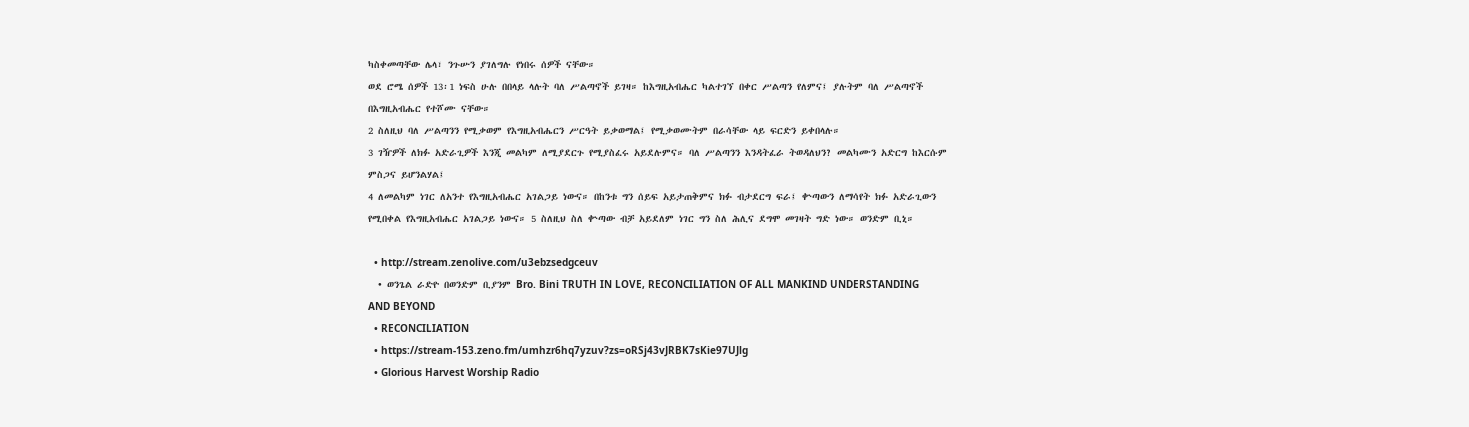ካስቀመጣቸው ሌላ፣ ንጉሡን ያገለግሉ የነበሩ ሰዎች ናቸው።
ወደ ሮሜ ሰዎች 13፡1 ነፍስ ሁሉ በበላይ ላሉት ባለ ሥልጣኖች ይገዛ። ከእግዚአብሔር ካልተገኘ በቀር ሥልጣን የለምና፤ ያሉትም ባለ ሥልጣኖች በእግዚአብሔር የተሾሙ ናቸው።
2 ስለዚህ ባለ ሥልጣንን የሚቃወም የእግዚአብሔርን ሥርዓት ይቃወማል፤ የሚቃወሙትም በራሳቸው ላይ ፍርድን ይቀበላሉ።
3 ገዥዎች ለክፉ አድራጊዎች እንጂ መልካም ለሚያደርጉ የሚያስፈሩ አይደሉምና። ባለ ሥልጣንን እንዳትፈራ ትወዳለህን? መልካሙን አድርግ ከእርሱም ምስጋና ይሆንልሃል፤
4 ለመልካም ነገር ለአንተ የእግዚአብሔር አገልጋይ ነውና። በከንቱ ግን ሰይፍ አይታጠቅምና ክፉ ብታደርግ ፍራ፤ ቍጣውን ለማሳየት ክፉ አድራጊውን የሚበቀል የእግዚአብሔር አገልጋይ ነውና። 5 ስለዚህ ስለ ቍጣው ብቻ አይደለም ነገር ግን ስለ ሕሊና ደግሞ መገዛት ግድ ነው። ወንድም ቢኒ።

  • http://stream.zenolive.com/u3ebzsedgceuv
  • ወንጌል ራድዮ በወንድም ቢያንም Bro. Bini TRUTH IN LOVE, RECONCILIATION OF ALL MANKIND UNDERSTANDING AND BEYOND
  • RECONCILIATION
  • https://stream-153.zeno.fm/umhzr6hq7yzuv?zs=oRSj43vJRBK7sKie97UJlg
  • Glorious Harvest Worship Radio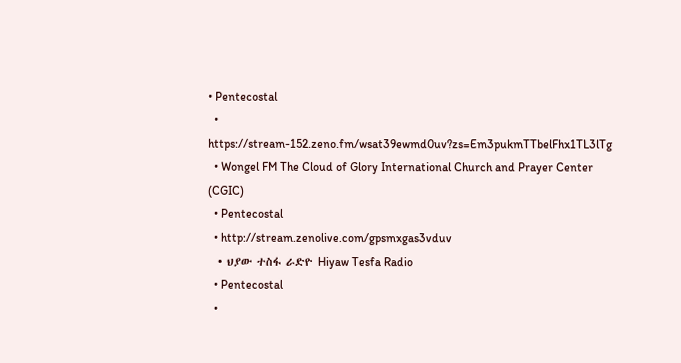• Pentecostal
  • https://stream-152.zeno.fm/wsat39ewmd0uv?zs=Em3pukmTTbelFhx1TL3lTg
  • Wongel FM The Cloud of Glory International Church and Prayer Center (CGIC)
  • Pentecostal
  • http://stream.zenolive.com/gpsmxgas3vduv
  • ህያው ተስፋ ራድዮ Hiyaw Tesfa Radio
  • Pentecostal
  •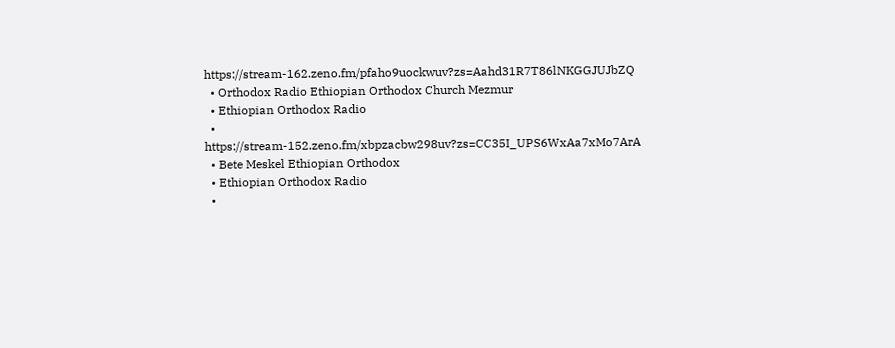https://stream-162.zeno.fm/pfaho9uockwuv?zs=Aahd31R7T86lNKGGJUJbZQ
  • Orthodox Radio Ethiopian Orthodox Church Mezmur
  • Ethiopian Orthodox Radio
  • https://stream-152.zeno.fm/xbpzacbw298uv?zs=CC35I_UPS6WxAa7xMo7ArA
  • Bete Meskel Ethiopian Orthodox
  • Ethiopian Orthodox Radio
  •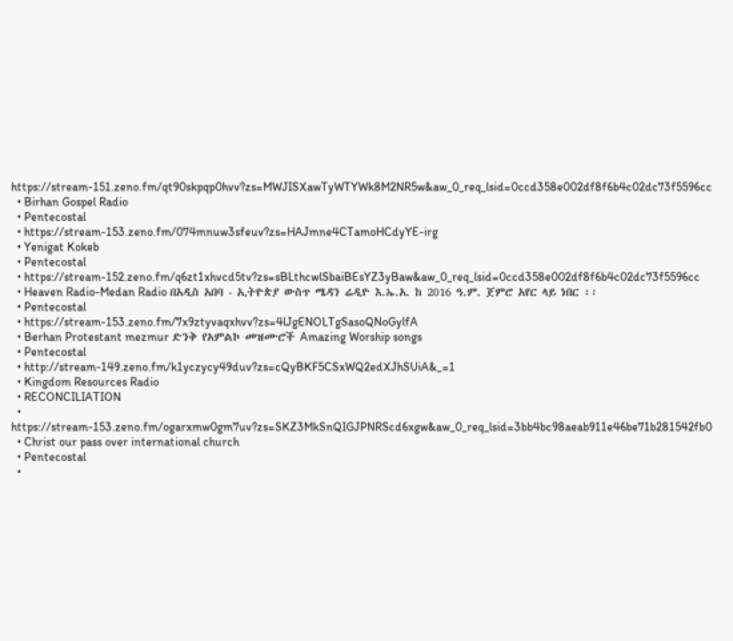https://stream-151.zeno.fm/qt90skpqp0hvv?zs=MWJISXawTyWTYWk8M2NR5w&aw_0_req_lsid=0ccd358e002df8f6b4c02dc73f5596cc
  • Birhan Gospel Radio
  • Pentecostal
  • https://stream-153.zeno.fm/074mnuw3sfeuv?zs=HAJmne4CTamoHCdyYE-irg
  • Yenigat Kokeb
  • Pentecostal
  • https://stream-152.zeno.fm/q6zt1xhvcd5tv?zs=sBLthcwlSbaiBEsYZ3yBaw&aw_0_req_lsid=0ccd358e002df8f6b4c02dc73f5596cc
  • Heaven Radio-Medan Radio በአዲስ አበባ - ኢትዮጵያ ውስጥ ሜዳን ሬዲዮ እ.ኤ.አ. ከ 2016 ዓ.ም. ጀምሮ አየር ላይ ነበር ፡፡
  • Pentecostal
  • https://stream-153.zeno.fm/7x9ztyvaqxhvv?zs=4lJgENOLTgSasoQNoGylfA
  • Berhan Protestant mezmur ድንቅ የአምልኮ መዝሙሮች Amazing Worship songs
  • Pentecostal
  • http://stream-149.zeno.fm/k1yczycy49duv?zs=cQyBKF5CSxWQ2edXJhSUiA&_=1
  • Kingdom Resources Radio
  • RECONCILIATION
  • https://stream-153.zeno.fm/ogarxmw0gm7uv?zs=SKZ3MkSnQIGJPNRScd6xgw&aw_0_req_lsid=3bb4bc98aeab911e46be71b281542fb0
  • Christ our pass over international church
  • Pentecostal
  •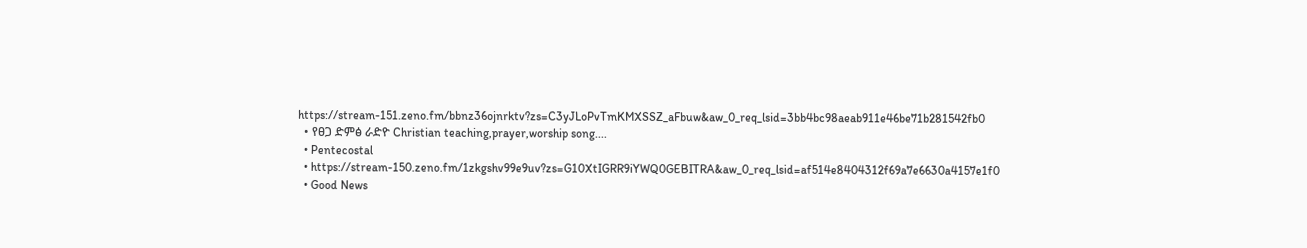https://stream-151.zeno.fm/bbnz36ojnrktv?zs=C3yJLoPvTmKMXSSZ_aFbuw&aw_0_req_lsid=3bb4bc98aeab911e46be71b281542fb0
  • የፀጋ ድምፅ ራድዮ Christian teaching,prayer,worship song....
  • Pentecostal
  • https://stream-150.zeno.fm/1zkgshv99e9uv?zs=G10XtIGRR9iYWQ0GEBITRA&aw_0_req_lsid=af514e8404312f69a7e6630a4157e1f0
  • Good News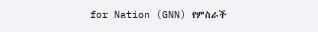for Nation (GNN) የምስራች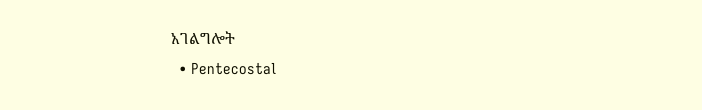አገልግሎት
  • Pentecostal